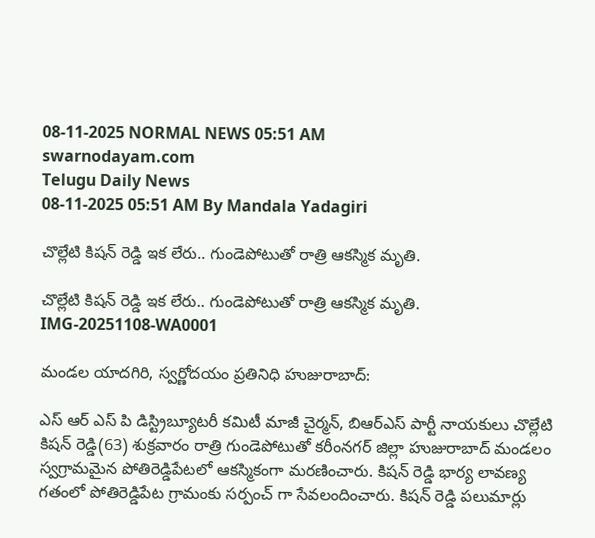08-11-2025 NORMAL NEWS 05:51 AM
swarnodayam.com
Telugu Daily News
08-11-2025 05:51 AM By Mandala Yadagiri

చొల్లేటి కిషన్ రెడ్డి ఇక లేరు.. గుండెపోటుతో రాత్రి ఆకస్మిక మృతి.

చొల్లేటి కిషన్ రెడ్డి ఇక లేరు.. గుండెపోటుతో రాత్రి ఆకస్మిక మృతి.
IMG-20251108-WA0001

మండల యాదగిరి, స్వర్ణోదయం ప్రతినిధి హుజురాబాద్:

ఎస్ ఆర్ ఎస్ పి డిస్ట్రిబ్యూటరీ కమిటీ మాజీ చైర్మన్, బిఆర్ఎస్ పార్టీ నాయకులు చొల్లేటి కిషన్ రెడ్డి(63) శుక్రవారం రాత్రి గుండెపోటుతో కరీంనగర్ జిల్లా హుజురాబాద్ మండలం స్వగ్రామమైన పోతిరెడ్డిపేటలో ఆకస్మికంగా మరణించారు. కిషన్ రెడ్డి భార్య లావణ్య గతంలో పోతిరెడ్డిపేట గ్రామంకు సర్పంచ్ గా సేవలందించారు. కిషన్ రెడ్డి పలుమార్లు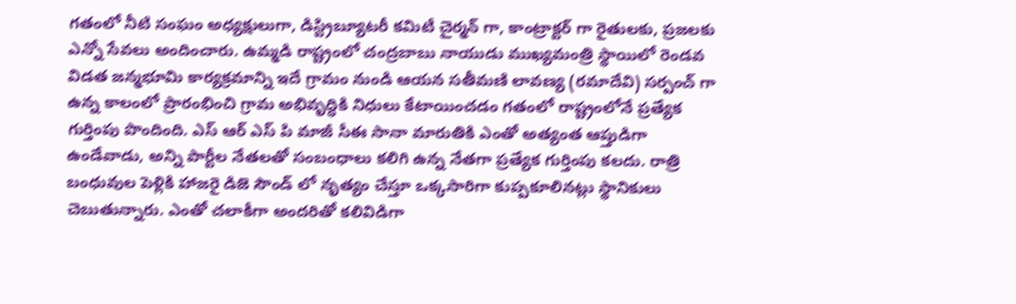గతంలో నీటి సంఘం అధ్యక్షులుగా, డిస్ట్రిబ్యూటరీ కమిటీ చైర్మన్ గా, కాంట్రాక్టర్ గా రైతులకు, ప్రజలకు ఎన్నో సేవలు అందించారు. ఉమ్మడి రాష్ట్రంలో చంద్రబాబు నాయుడు ముఖ్యమంత్రి స్థాయిలో రెండవ విడత జన్మభూమి కార్యక్రమాన్ని ఇదే గ్రామం నుండి ఆయన సతీమణి లావణ్య (రమాదేవి) సర్పంచ్ గా ఉన్న కాలంలో ప్రారంభించి గ్రామ అభివృద్ధికి నిధులు కేటాయించడం గతంలో రాష్ట్రంలోనే ప్రత్యేక గుర్తింపు పొందింది. ఎస్ ఆర్ ఎస్ పి మాజీ సీఈ సానా మారుతికి ఎంతో అత్యంత ఆప్తుడిగా ఉండేవాడు, అన్ని పార్టీల నేతలతో సంబంధాలు కలిగి ఉన్న నేతగా ప్రత్యేక గుర్తింపు కలదు. రాత్రి బంధువుల పెళ్లికి హాజరై డిజె సౌండ్ లో నృత్యం చేస్తూ ఒక్కసారిగా కుప్పకూలినట్లు స్థానికులు చెబుతున్నారు. ఎంతో చలాకీగా అందరితో కలివిడిగా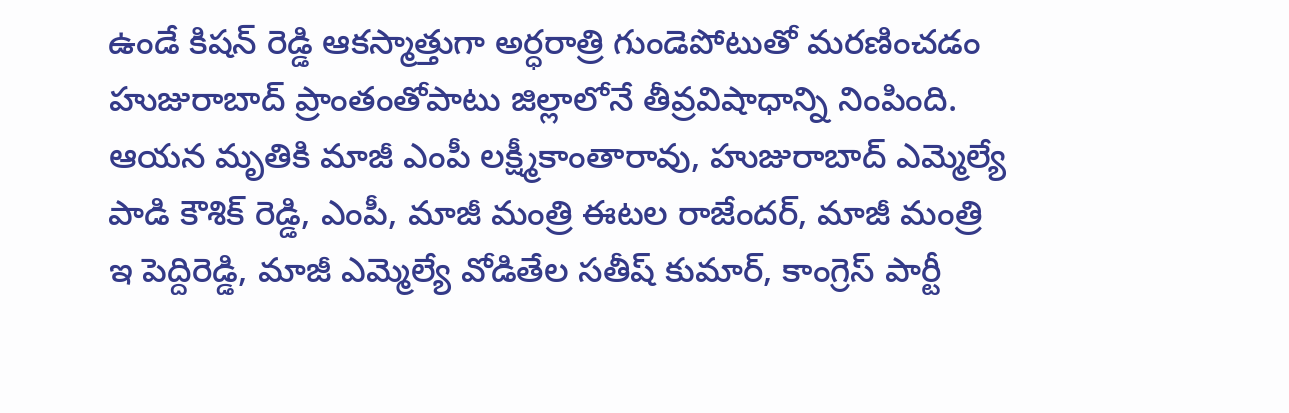ఉండే కిషన్ రెడ్డి ఆకస్మాత్తుగా అర్ధరాత్రి గుండెపోటుతో మరణించడం హుజురాబాద్ ప్రాంతంతోపాటు జిల్లాలోనే తీవ్రవిషాధాన్ని నింపింది. ఆయన మృతికి మాజీ ఎంపీ లక్ష్మీకాంతారావు, హుజురాబాద్ ఎమ్మెల్యే పాడి కౌశిక్ రెడ్డి, ఎంపీ, మాజీ మంత్రి ఈటల రాజేందర్, మాజీ మంత్రి ఇ పెద్దిరెడ్డి, మాజీ ఎమ్మెల్యే వోడితేల సతీష్ కుమార్, కాంగ్రెస్ పార్టీ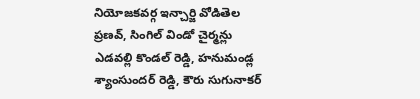నియోజకవర్గ ఇన్చార్జి వోడితెల ప్రణవ్, సింగిల్ విండో చైర్మన్లు ఎడవల్లి కొండల్ రెడ్డి, హనుమండ్ల శ్యాంసుందర్ రెడ్డి, కౌరు సుగునాకర్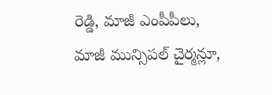రెడ్డి, మాజీ ఎంపీపీలు, మాజీ మున్సిపల్ చైర్మన్లూ,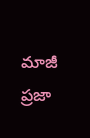మాజీ ప్రజా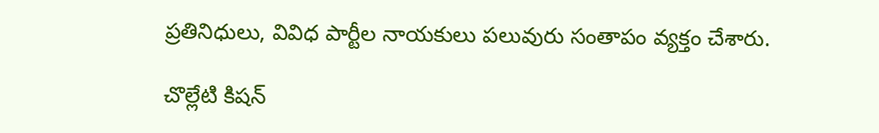ప్రతినిధులు, వివిధ పార్టీల నాయకులు పలువురు సంతాపం వ్యక్తం చేశారు.

చొల్లేటి కిషన్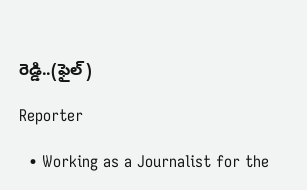రెడ్డి..(ఫైల్)

Reporter

  • Working as a Journalist for the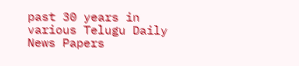past 30 years in various Telugu Daily News Papers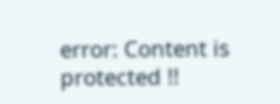error: Content is protected !!